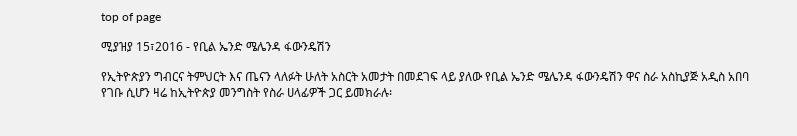top of page

ሚያዝያ 15፣2016 - የቢል ኤንድ ሜሌንዳ ፋውንዴሽን

የኢትዮጵያን ግብርና ትምህርት እና ጤናን ላለፉት ሁለት አስርት አመታት በመደገፍ ላይ ያለው የቢል ኤንድ ሜሌንዳ ፋውንዴሽን ዋና ስራ አስኪያጅ አዲስ አበባ የገቡ ሲሆን ዛሬ ከኢትዮጵያ መንግስት የስራ ሀላፊዎች ጋር ይመክራሉ፡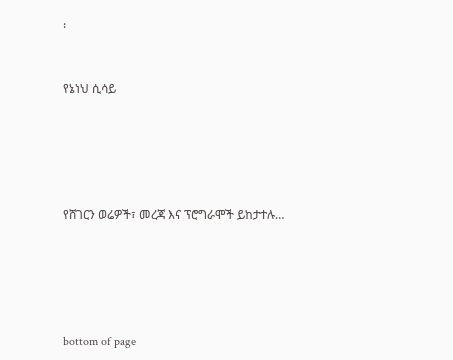፡


የኔነህ ሲሳይ





የሸገርን ወሬዎች፣ መረጃ እና ፕሮግራሞች ይከታተሉ…





bottom of page